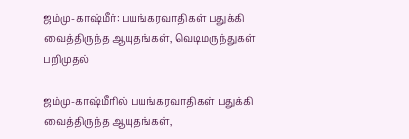ஜம்மு-காஷ்மீர்: பயங்கரவாதிகள் பதுக்கி வைத்திருந்த ஆயுதங்கள், வெடிமருந்துகள் பறிமுதல்

ஜம்மு-காஷ்மீரில் பயங்கரவாதிகள் பதுக்கி வைத்திருந்த ஆயுதங்கள்,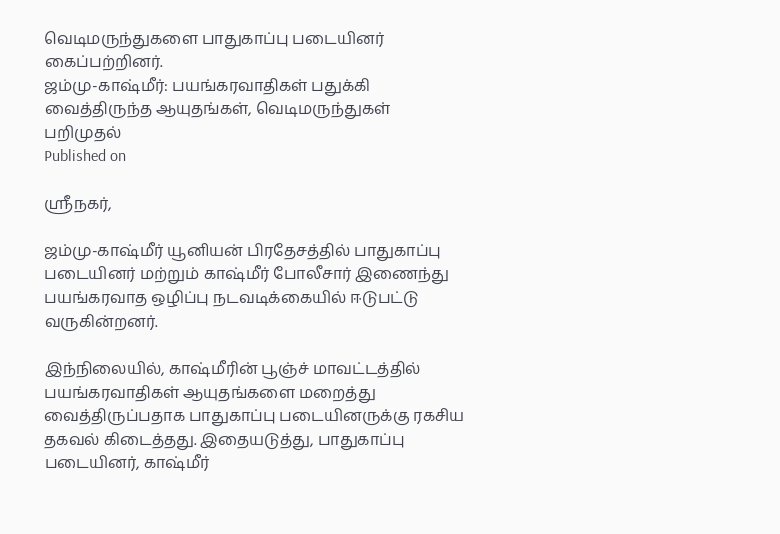வெடிமருந்துகளை பாதுகாப்பு படையினர் கைப்பற்றினர்.
ஜம்மு-காஷ்மீர்: பயங்கரவாதிகள் பதுக்கி வைத்திருந்த ஆயுதங்கள், வெடிமருந்துகள் பறிமுதல்
Published on

ஸ்ரீநகர்,

ஜம்மு-காஷ்மீர் யூனியன் பிரதேசத்தில் பாதுகாப்பு படையினர் மற்றும் காஷ்மீர் போலீசார் இணைந்து பயங்கரவாத ஒழிப்பு நடவடிக்கையில் ஈடுபட்டு வருகின்றனர்.

இந்நிலையில், காஷ்மீரின் பூஞ்ச் மாவட்டத்தில் பயங்கரவாதிகள் ஆயுதங்களை மறைத்து வைத்திருப்பதாக பாதுகாப்பு படையினருக்கு ரகசிய தகவல் கிடைத்தது. இதையடுத்து, பாதுகாப்பு படையினர், காஷ்மீர்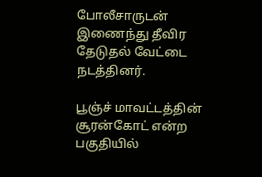போலீசாருடன் இணைந்து தீவிர தேடுதல் வேட்டை நடத்தினர்.

பூஞ்ச் மாவட்டத்தின் சூரன்கோட் என்ற பகுதியில்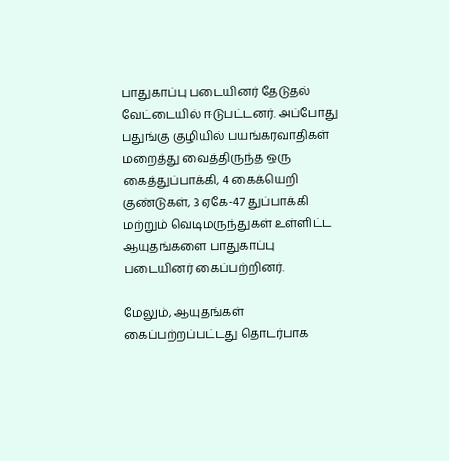பாதுகாப்பு படையினர் தேடுதல் வேட்டையில் ஈடுபட்டனர். அப்போது பதுங்கு குழியில் பயங்கரவாதிகள் மறைத்து வைத்திருந்த ஒரு கைத்துப்பாக்கி, 4 கைக்யெறி குண்டுகள், 3 ஏகே-47 துப்பாக்கி மற்றும் வெடிமருந்துகள் உள்ளிட்ட ஆயுதங்களை பாதுகாப்பு படையினர் கைப்பற்றினர்.

மேலும், ஆயுதங்கள் கைப்பற்றப்பட்டது தொடர்பாக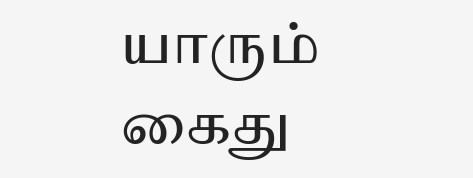யாரும் கைது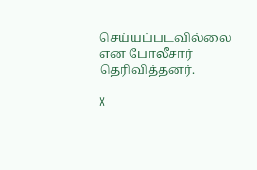செய்யப்படவில்லை என போலீசார் தெரிவித்தனர்.

X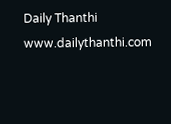Daily Thanthi
www.dailythanthi.com